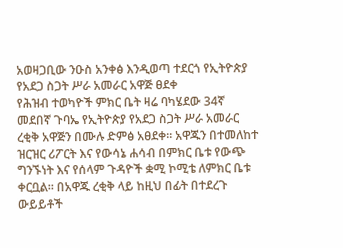አወዛጋቢው ንዑስ አንቀፅ እንዲወጣ ተደርጎ የኢትዮጵያ የአደጋ ስጋት ሥራ አመራር አዋጅ ፀደቀ
የሕዝብ ተወካዮች ምክር ቤት ዛሬ ባካሄደው 34ኛ መደበኛ ጉባኤ የኢትዮጵያ የአደጋ ስጋት ሥራ አመራር ረቂቅ አዋጅን በሙሉ ድምፅ አፀደቀ። አዋጁን በተመለከተ ዝርዝር ሪፖርት እና የውሳኔ ሐሳብ በምክር ቤቱ የውጭ ግንኙነት እና የሰላም ጉዳዮች ቋሚ ኮሚቴ ለምክር ቤቱ ቀርቧል። በአዋጁ ረቂቅ ላይ ከዚህ በፊት በተደረጉ ውይይቶች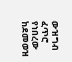ውዝግብ ፈጥሮ የነበረው ከደመወዝ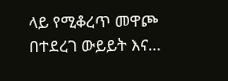ላይ የሚቆረጥ መዋጮ በተደረገ ውይይት እና…